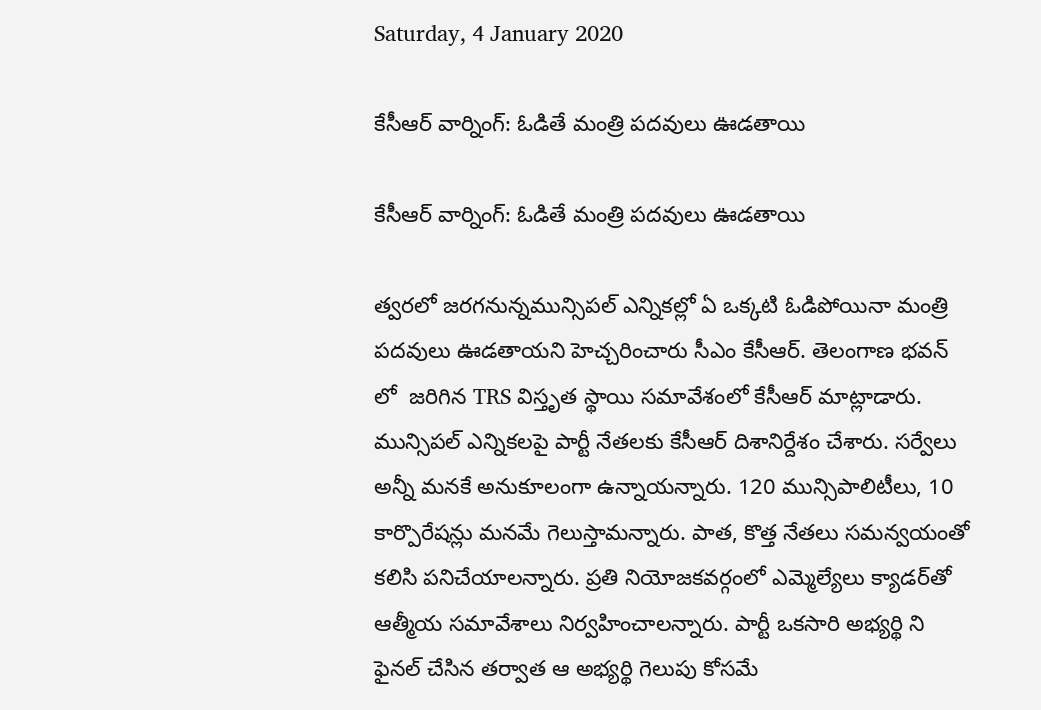Saturday, 4 January 2020

కేసీఆర్ వార్నింగ్: ఓడితే మంత్రి పదవులు ఊడతాయి

కేసీఆర్ వార్నింగ్: ఓడితే మంత్రి పదవులు ఊడతాయి

త్వరలో జరగనున్నమున్సిపల్ ఎన్నికల్లో ఏ ఒక్కటి ఓడిపోయినా మంత్రి పదవులు ఊడతాయని హెచ్చరించారు సీఎం కేసీఆర్. తెలంగాణ భవన్ లో  జరిగిన TRS విస్తృత స్థాయి సమావేశంలో కేసీఆర్ మాట్లాడారు. మున్సిపల్‌ ఎన్నికలపై పార్టీ నేతలకు కేసీఆర్‌ దిశానిర్దేశం చేశారు. సర్వేలు అన్నీ మనకే అనుకూలంగా ఉన్నాయన్నారు. 120 మున్సిపాలిటీలు, 10 కార్పొరేషన్లు మనమే గెలుస్తామన్నారు. పాత, కొత్త నేతలు సమన్వయంతో కలిసి పనిచేయాలన్నారు. ప్రతి నియోజకవర్గంలో ఎమ్మెల్యేలు క్యాడర్‌తో ఆత్మీయ సమావేశాలు నిర్వహించాలన్నారు. పార్టీ ఒకసారి అభ్యర్థి ని ఫైనల్ చేసిన తర్వాత ఆ అభ్యర్థి గెలుపు కోసమే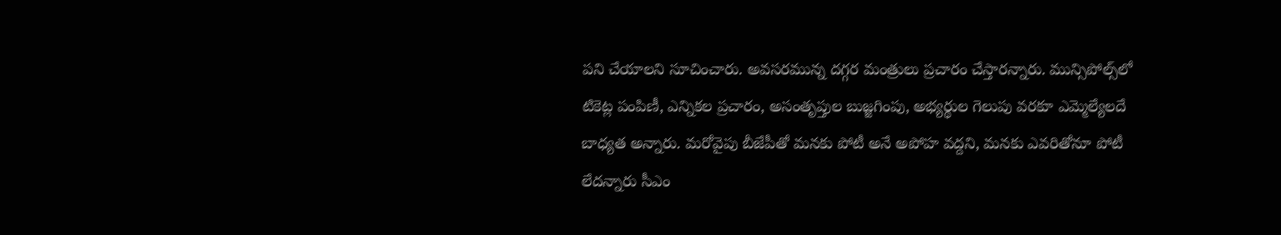పని చేయాలని సూచించారు. అవసరమున్న దగ్గర మంత్రులు ప్రచారం చేస్తారన్నారు. మున్సిపోల్స్‌లో టికెట్ల పంపిణీ, ఎన్నికల ప్రచారం, అసంతృప్తుల బుజ్జగింపు, అభ్యర్థుల గెలుపు వరకూ ఎమ్మెల్యేలదే బాధ్యత అన్నారు. మరోవైపు బీజేపీతో మనకు పోటీ అనే అపోహ వద్దని, మనకు ఎవరితోనూ పోటీ లేదన్నారు సీఎం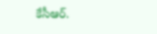కేసీఆర్.